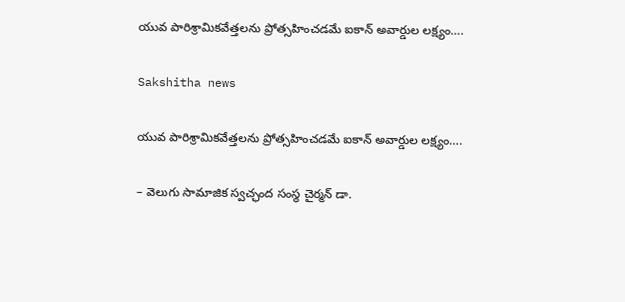యువ పారిశ్రామికవేత్తలను ప్రోత్సహించడమే ఐకాన్ అవార్డుల లక్ష్యం….

Sakshitha news

యువ పారిశ్రామికవేత్తలను ప్రోత్సహించడమే ఐకాన్ అవార్డుల లక్ష్యం….

– వెలుగు సామాజిక స్వచ్ఛంద సంస్థ చైర్మన్ డా.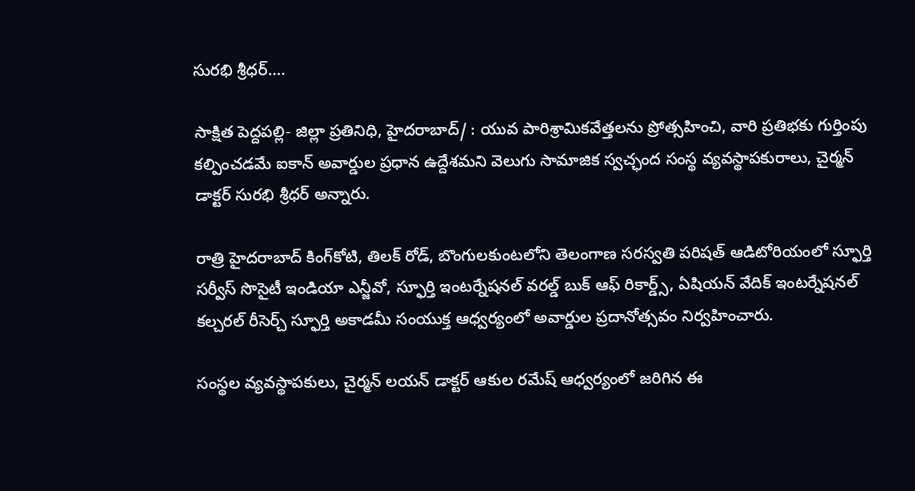సురభి శ్రీధర్….

సాక్షిత పెద్దపల్లి- జిల్లా ప్రతినిధి, హైదరాబాద్/ : యువ పారిశ్రామికవేత్తలను ప్రోత్సహించి, వారి ప్రతిభకు గుర్తింపు కల్పించడమే ఐకాన్ అవార్డుల ప్రధాన ఉద్దేశమని వెలుగు సామాజిక స్వచ్ఛంద సంస్థ వ్యవస్థాపకురాలు, చైర్మన్ డాక్టర్ సురభి శ్రీధర్ అన్నారు.

రాత్రి హైదరాబాద్ కింగ్‌కోటి, తిలక్‌ రోడ్, బొంగులకుంటలోని తెలంగాణ సరస్వతి పరిషత్ ఆడిటోరియంలో స్ఫూర్తి సర్వీస్ సొసైటీ ఇండియా ఎన్జీవో, స్ఫూర్తి ఇంటర్నేషనల్ వరల్డ్ బుక్ ఆఫ్ రికార్డ్స్, ఏషియన్ వేదిక్ ఇంటర్నేషనల్ కల్చరల్ రీసెర్చ్ స్ఫూర్తి అకాడమీ సంయుక్త ఆధ్వర్యంలో అవార్డుల ప్రదానోత్సవం నిర్వహించారు.

సంస్థల వ్యవస్థాపకులు, చైర్మన్ లయన్ డాక్టర్ ఆకుల రమేష్ ఆధ్వర్యంలో జరిగిన ఈ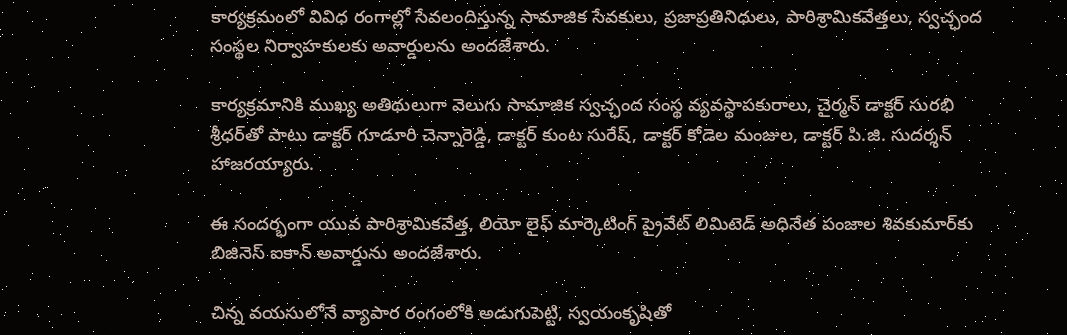కార్యక్రమంలో వివిధ రంగాల్లో సేవలందిస్తున్న సామాజిక సేవకులు, ప్రజాప్రతినిధులు, పారిశ్రామికవేత్తలు, స్వచ్ఛంద సంస్థల నిర్వాహకులకు అవార్డులను అందజేశారు.

కార్యక్రమానికి ముఖ్య అతిథులుగా వెలుగు సామాజిక స్వచ్ఛంద సంస్థ వ్యవస్థాపకురాలు, చైర్మన్ డాక్టర్ సురభి శ్రీధర్‌తో పాటు డాక్టర్ గూడూరి చెన్నారెడ్డి, డాక్టర్ కుంట సురేష్, డాక్టర్ కోడెల మంజుల, డాక్టర్ పి.జి. సుదర్శన్ హాజరయ్యారు.

ఈ సందర్భంగా యువ పారిశ్రామికవేత్త, లియో లైఫ్ మార్కెటింగ్ ప్రైవేట్ లిమిటెడ్ అధినేత పంజాల శివకుమార్‌కు బిజినెస్ ఐకాన్ అవార్డును అందజేశారు.

చిన్న వయసులోనే వ్యాపార రంగంలోకి అడుగుపెట్టి, స్వయంకృషితో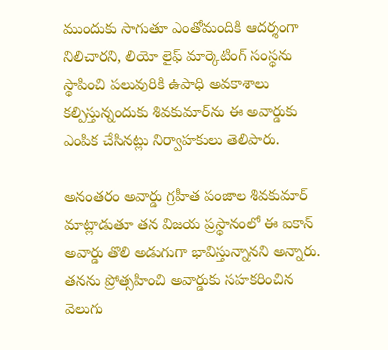ముందుకు సాగుతూ ఎంతోమందికి ఆదర్శంగా నిలిచారని, లియో లైఫ్ మార్కెటింగ్ సంస్థను స్థాపించి పలువురికి ఉపాధి అవకాశాలు కల్పిస్తున్నందుకు శివకుమార్‌ను ఈ అవార్డుకు ఎంపిక చేసినట్లు నిర్వాహకులు తెలిపారు.

అనంతరం అవార్డు గ్రహీత పంజాల శివకుమార్ మాట్లాడుతూ తన విజయ ప్రస్థానంలో ఈ ఐకాన్ అవార్డు తొలి అడుగుగా భావిస్తున్నానని అన్నారు. తనను ప్రోత్సహించి అవార్డుకు సహకరించిన వెలుగు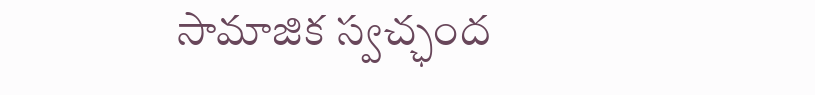సామాజిక స్వచ్ఛంద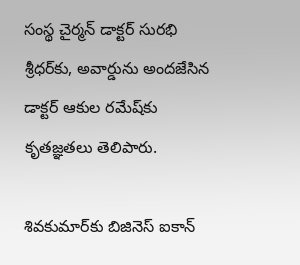సంస్థ చైర్మన్ డాక్టర్ సురభి శ్రీధర్‌కు, అవార్డును అందజేసిన డాక్టర్ ఆకుల రమేష్‌కు కృతజ్ఞతలు తెలిపారు.

శివకుమార్‌కు బిజినెస్ ఐకాన్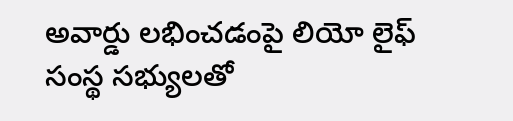అవార్డు లభించడంపై లియో లైఫ్ సంస్థ సభ్యులతో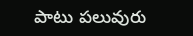పాటు పలువురు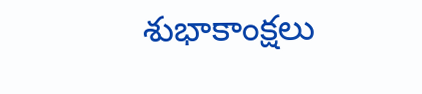శుభాకాంక్షలు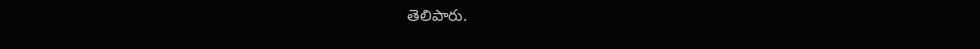తెలిపారు.